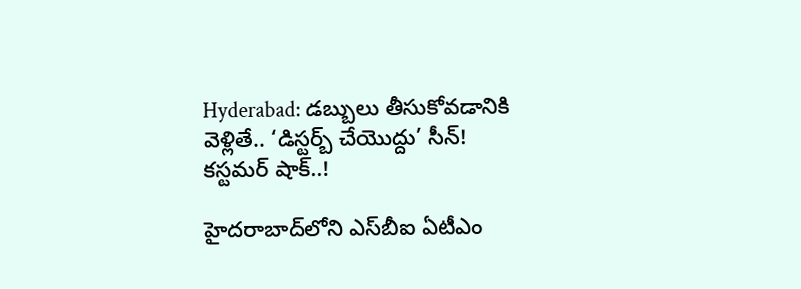Hyderabad: డబ్బులు తీసుకోవడానికి వెళ్లితే.. ‘డిస్టర్బ్ చేయొద్దు’ సీన్! కస్టమర్ షాక్..!

హైదరాబాద్‌లోని ఎస్‌బీఐ ఏటీఎం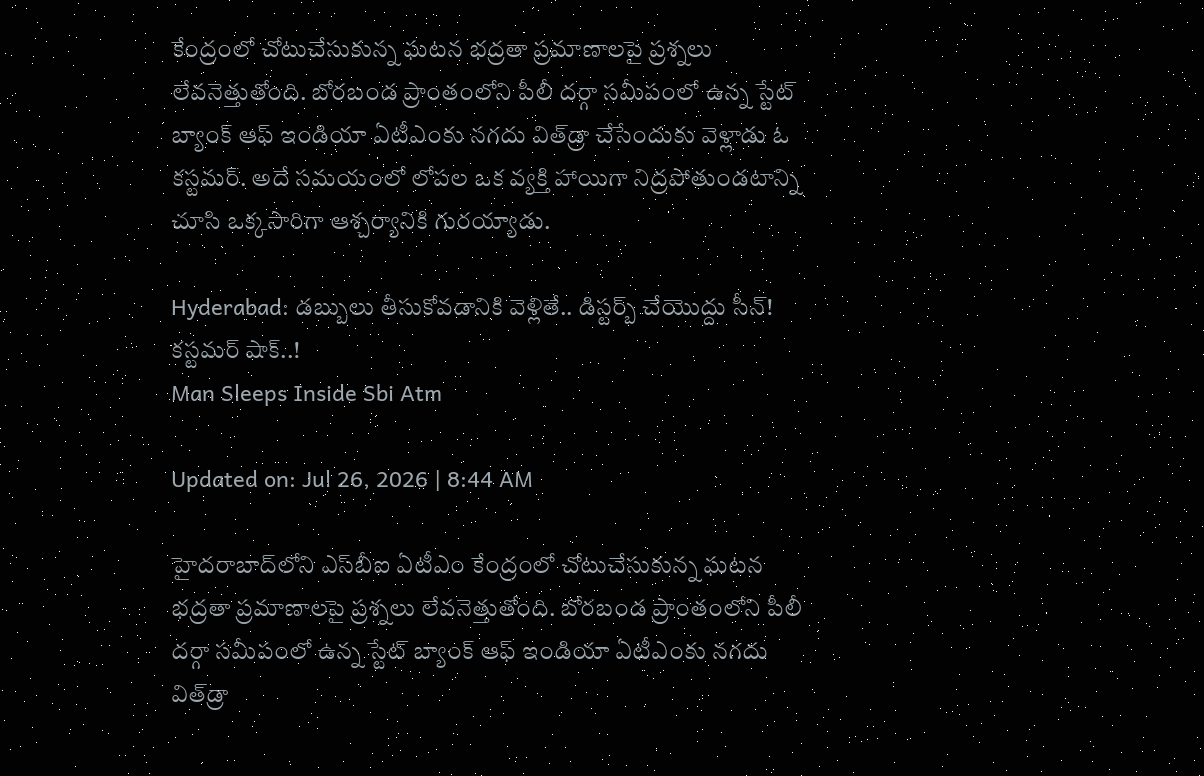కేంద్రంలో చోటుచేసుకున్న ఘటన భద్రతా ప్రమాణాలపై ప్రశ్నలు లేవనెత్తుతోంది. బోరబండ ప్రాంతంలోని పీలీ దర్గా సమీపంలో ఉన్న స్టేట్ బ్యాంక్ ఆఫ్ ఇండియా ఏటీఎంకు నగదు విత్‌డ్రా చేసేందుకు వెళ్లాడు ఓ కస్టమర్. అదే సమయంలో లోపల ఒక వ్యక్తి హాయిగా నిద్రపోతుండటాన్ని చూసి ఒక్కసారిగా ఆశ్చర్యానికి గురయ్యాడు.

Hyderabad: డబ్బులు తీసుకోవడానికి వెళ్లితే.. డిస్టర్బ్ చేయొద్దు సీన్! కస్టమర్ షాక్..!
Man Sleeps Inside Sbi Atm

Updated on: Jul 26, 2026 | 8:44 AM

హైదరాబాద్‌లోని ఎస్‌బీఐ ఏటీఎం కేంద్రంలో చోటుచేసుకున్న ఘటన భద్రతా ప్రమాణాలపై ప్రశ్నలు లేవనెత్తుతోంది. బోరబండ ప్రాంతంలోని పీలీ దర్గా సమీపంలో ఉన్న స్టేట్ బ్యాంక్ ఆఫ్ ఇండియా ఏటీఎంకు నగదు విత్‌డ్రా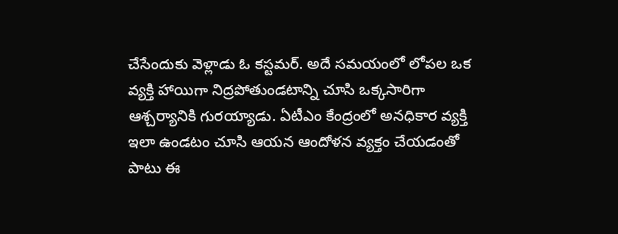చేసేందుకు వెళ్లాడు ఓ కస్టమర్. అదే సమయంలో లోపల ఒక వ్యక్తి హాయిగా నిద్రపోతుండటాన్ని చూసి ఒక్కసారిగా ఆశ్చర్యానికి గురయ్యాడు. ఏటీఎం కేంద్రంలో అనధికార వ్యక్తి ఇలా ఉండటం చూసి ఆయన ఆందోళన వ్యక్తం చేయడంతో పాటు ఈ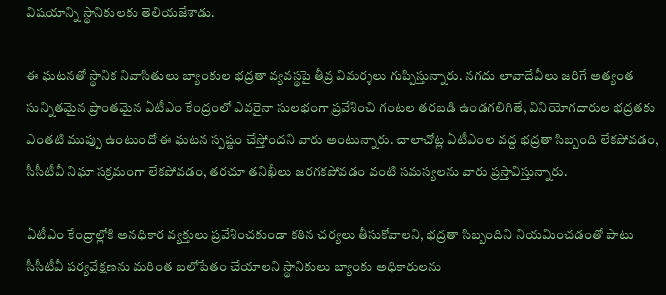విషయాన్ని స్థానికులకు తెలియజేశాడు.

ఈ ఘటనతో స్థానిక నివాసితులు బ్యాంకుల భద్రతా వ్యవస్థపై తీవ్ర విమర్శలు గుప్పిస్తున్నారు. నగదు లావాదేవీలు జరిగే అత్యంత సున్నితమైన ప్రాంతమైన ఏటీఎం కేంద్రంలో ఎవరైనా సులభంగా ప్రవేశించి గంటల తరబడి ఉండగలిగితే, వినియోగదారుల భద్రతకు ఎంతటి ముప్పు ఉంటుందో ఈ ఘటన స్పష్టం చేస్తోందని వారు అంటున్నారు. చాలాచోట్ల ఏటీఎంల వద్ద భద్రతా సిబ్బంది లేకపోవడం, సీసీటీవీ నిఘా సక్రమంగా లేకపోవడం, తరచూ తనిఖీలు జరగకపోవడం వంటి సమస్యలను వారు ప్రస్తావిస్తున్నారు.

ఏటీఎం కేంద్రాల్లోకి అనధికార వ్యక్తులు ప్రవేశించకుండా కఠిన చర్యలు తీసుకోవాలని, భద్రతా సిబ్బందిని నియమించడంతో పాటు సీసీటీవీ పర్యవేక్షణను మరింత బలోపేతం చేయాలని స్థానికులు బ్యాంకు అధికారులను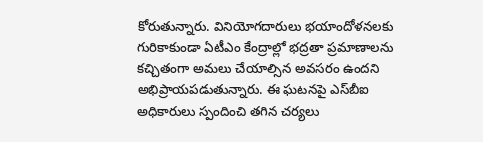కోరుతున్నారు. వినియోగదారులు భయాందోళనలకు గురికాకుండా ఏటీఎం కేంద్రాల్లో భద్రతా ప్రమాణాలను కచ్చితంగా అమలు చేయాల్సిన అవసరం ఉందని అభిప్రాయపడుతున్నారు. ఈ ఘటనపై ఎస్‌బీఐ అధికారులు స్పందించి తగిన చర్యలు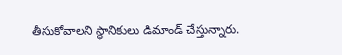తీసుకోవాలని స్థానికులు డిమాండ్ చేస్తున్నారు.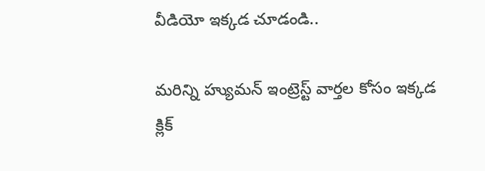వీడియో ఇక్కడ చూడండి..

మరిన్ని హ్యుమన్ ఇంట్రెస్ట్ వార్తల కోసం ఇక్కడ క్లిక్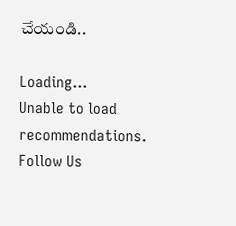చేయండి..

Loading...
Unable to load recommendations.
Follow Us